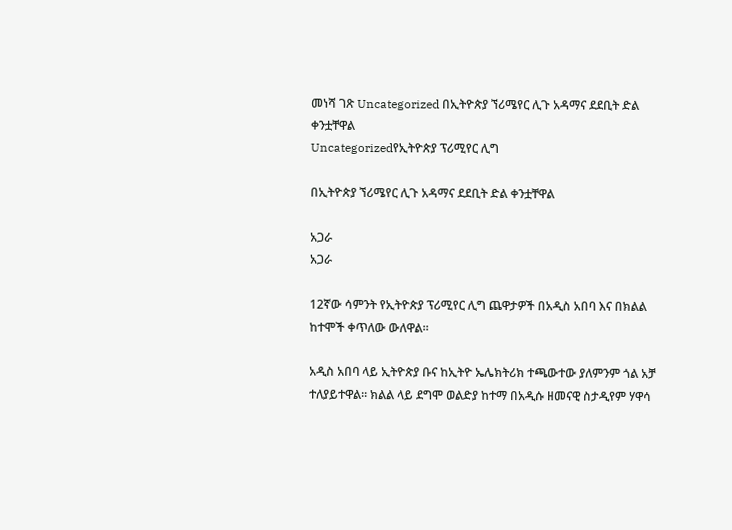መነሻ ገጽ Uncategorized በኢትዮጵያ ኘሪሜየር ሊጉ አዳማና ደደቢት ድል ቀንቷቸዋል
Uncategorizedየኢትዮጵያ ፕሪሚየር ሊግ

በኢትዮጵያ ኘሪሜየር ሊጉ አዳማና ደደቢት ድል ቀንቷቸዋል

አጋራ
አጋራ

12ኛው ሳምንት የኢትዮጵያ ፕሪሚየር ሊግ ጨዋታዎች በአዲስ አበባ እና በክልል ከተሞች ቀጥለው ውለዋል።

አዲስ አበባ ላይ ኢትዮጵያ ቡና ከኢትዮ ኤሌክትሪክ ተጫውተው ያለምንም ጎል አቻ ተለያይተዋል። ክልል ላይ ደግሞ ወልድያ ከተማ በአዲሱ ዘመናዊ ስታዲየም ሃዋሳ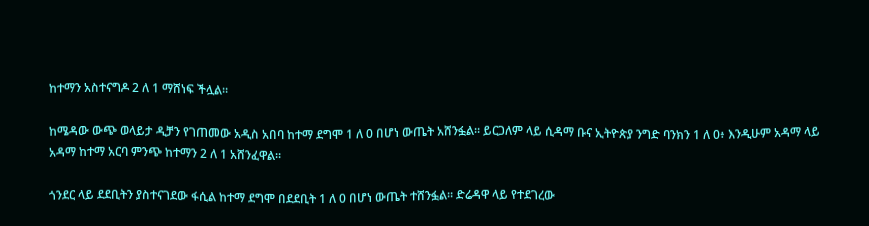ከተማን አስተናግዶ 2 ለ 1 ማሸነፍ ችሏል።

ከሜዳው ውጭ ወላይታ ዲቻን የገጠመው አዲስ አበባ ከተማ ደግሞ 1 ለ 0 በሆነ ውጤት አሸንፏል። ይርጋለም ላይ ሲዳማ ቡና ኢትዮጵያ ንግድ ባንክን 1 ለ 0፥ እንዲሁም አዳማ ላይ አዳማ ከተማ አርባ ምንጭ ከተማን 2 ለ 1 አሸንፈዋል።

ጎንደር ላይ ደደቢትን ያስተናገደው ፋሲል ከተማ ደግሞ በደደቢት 1 ለ 0 በሆነ ውጤት ተሸንፏል። ድሬዳዋ ላይ የተደገረው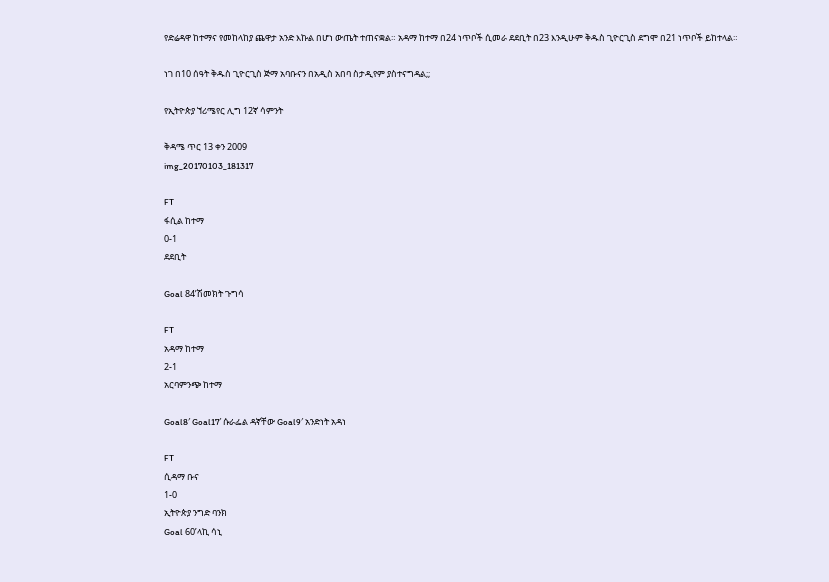የድሬዳዋ ከተማና የመከላከያ ጨዋታ አንድ እኩል በሆነ ውጤት ተጠናቋል። አዳማ ከተማ በ24 ነጥቦች ሲመራ ደደቢት በ23 እንዲሁም ቅዱስ ጊዮርጊስ ደግሞ በ21 ነጥቦች ይከተላል።

ነገ በ10 ሰዓት ቅዱስ ጊዮርጊስ ጅማ አባቡናን በአዲስ አበባ ስታዲየም ያስተናግዳል;;

የኢትዮጵያ ኘሪሜየር ሊግ 12ኛ ሳምንት

ቅዳሜ ጥር 13 ቀን 2009
img_20170103_181317

FT
ፋሲል ከተማ
0-1
ደደቢት

Goal 84’ሽመክት ጉግሳ

FT
አዳማ ከተማ
2-1
አርባምንጭ ከተማ

Goal8′ Goal17′ ሱራፌል ዳኛቸው Goal9′ አንድነት አዳነ

FT
ሲዳማ ቡና
1-0
ኢትዮጵያ ንግድ ባንክ
Goal 60’ላኪ ሳኒ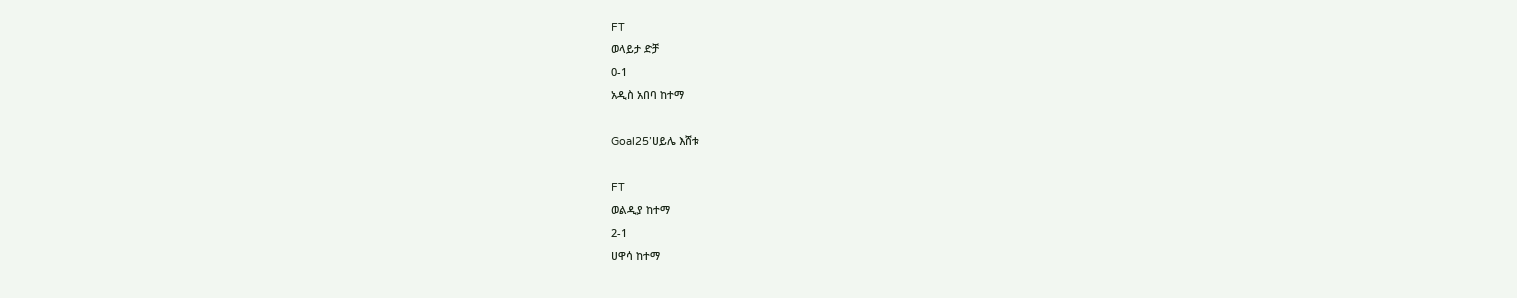FT
ወላይታ ድቻ
0-1
አዲስ አበባ ከተማ

Goal25’ሀይሌ እሸቱ

FT
ወልዲያ ከተማ
2-1
ሀዋሳ ከተማ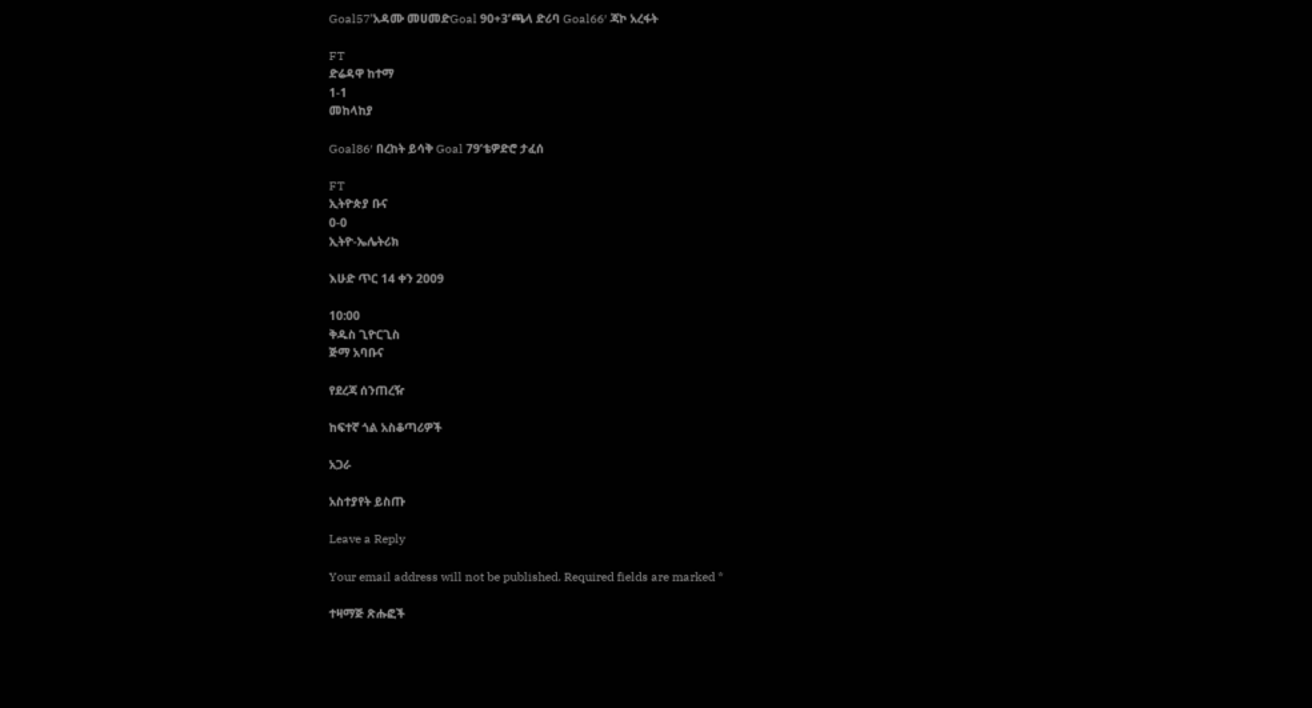Goal57’አዳሙ መሀመድGoal 90+3’ጫላ ድሪባ Goal66′ ጃኮ አረፋት

FT
ድሬዳዋ ከተማ
1-1
መከላከያ

Goal86′ በረከት ይሳቅ Goal 79’ቴዎድሮ ታፈሰ

FT
ኢትዮጵያ ቡና
0-0
ኢትዮ-ኤሌትሪክ

እሁድ ጥር 14 ቀን 2009

10:00
ቅዱስ ጊዮርጊስ
ጅማ አባቡና

የደረጃ ሰንጠረዥ

ከፍተኛ ጎል አስቆጣሪዎች

አጋራ

አስተያየት ይስጡ

Leave a Reply

Your email address will not be published. Required fields are marked *

ተዛማጅ ጽሑፎች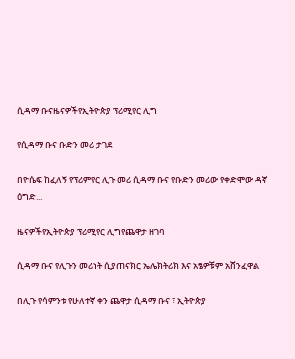ሲዳማ ቡናዜናዎችየኢትዮጵያ ፕሪሚየር ሊግ

የሲዳማ ቡና ቡድን መሪ ታገደ

በዮሴፍ ከፈለኝ የፕሪምየር ሊጉ መሪ ሲዳማ ቡና የቡድን መሪው የቀድሞው ዳኛ ዕግድ...

ዜናዎችየኢትዮጵያ ፕሪሚየር ሊግየጨዋታ ዘገባ

ሲዳማ ቡና የሊጉን መሪነት ሲያጠናክር ኤሌክትሪክ እና አፄዎቹም አሸንፈዋል

በሊጉ የሳምንቱ የሁለተኛ ቀን ጨዋታ ሲዳማ ቡና ፣ ኢትዮጵያ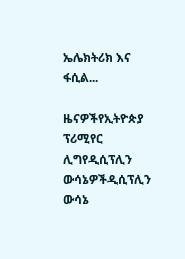ኤሌክትሪክ እና ፋሲል...

ዜናዎችየኢትዮጵያ ፕሪሚየር ሊግየዲሲፕሊን ውሳኔዎችዲሲፕሊን ውሳኔ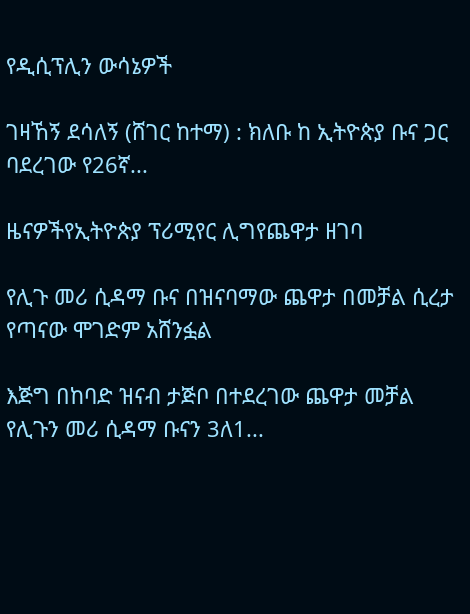የዲሲፕሊን ውሳኔዎች

ገዛኸኝ ደሳለኝ (ሸገር ከተማ) : ክለቡ ከ ኢትዮጵያ ቡና ጋር ባደረገው የ26ኛ...

ዜናዎችየኢትዮጵያ ፕሪሚየር ሊግየጨዋታ ዘገባ

የሊጉ መሪ ሲዳማ ቡና በዝናባማው ጨዋታ በመቻል ሲረታ የጣናው ሞገድም አሸንፏል

እጅግ በከባድ ዝናብ ታጅቦ በተደረገው ጨዋታ መቻል የሊጉን መሪ ሲዳማ ቡናን 3ለ1...